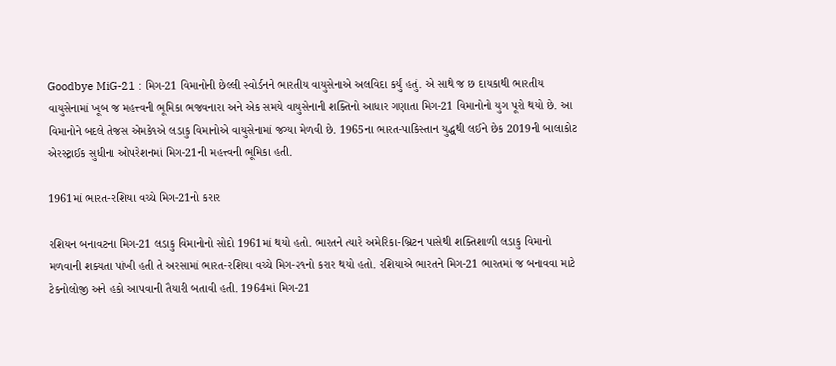Goodbye MiG-21 : મિગ-21 વિમાનોની છેલ્લી સ્વોર્ડનને ભારતીય વાયુસેનાએ અલવિદા કર્યું હતું. એ સાથે જ છ દાયકાથી ભારતીય વાયુસેનામાં ખૂબ જ મહત્ત્વની ભૂમિકા ભજવનારા અને એક સમયે વાયુસેનાની શક્તિનો આધાર ગણાતા મિગ-21 વિમાનોનો યુગ પૂરો થયો છે. આ વિમાનોને બદલે તેજસ એમકે૧એ લડાકુ વિમાનોએ વાયુસેનામાં જગ્યા મેળવી છે. 1965ના ભારત-પાકિસ્તાન યુદ્ધથી લઈને છેક 2019ની બાલાકોટ એરસ્ટ્રાઈક સુધીના ઓપરેશનમાં મિગ-21ની મહત્ત્વની ભૂમિકા હતી.

1961માં ભારત-રશિયા વચ્ચે મિગ-21નો કરાર

રશિયન બનાવટના મિગ-21 લડાકુ વિમાનોનો સોદો 1961માં થયો હતો. ભારતને ત્યારે અમેરિકા-બ્રિટન પાસેથી શક્તિશાળી લડાકુ વિમાનો મળવાની શક્યતા પાંખી હતી તે અરસામાં ભારત-રશિયા વચ્ચે મિગ-૨૧નો કરાર થયો હતો. રશિયાએ ભારતને મિગ-21 ભારતમાં જ બનાવવા માટે ટેકનોલોજી અને હકો આપવાની તૈયારી બતાવી હતી. 1964માં મિગ-21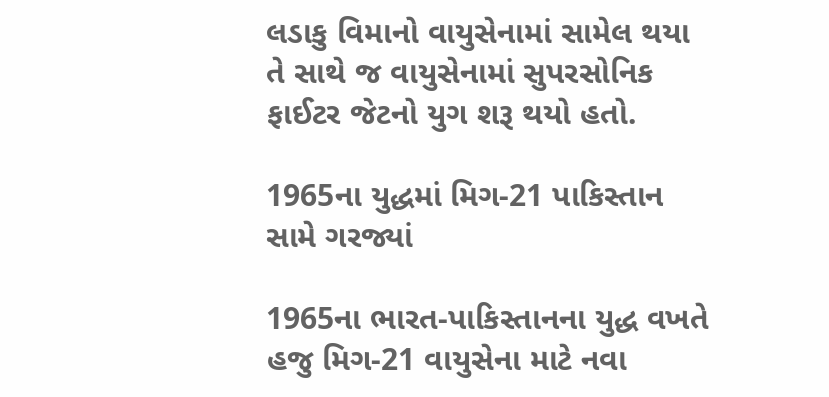લડાકુ વિમાનો વાયુસેનામાં સામેલ થયા તે સાથે જ વાયુસેનામાં સુપરસોનિક ફાઈટર જેટનો યુગ શરૂ થયો હતો.

1965ના યુદ્ધમાં મિગ-21 પાકિસ્તાન સામે ગરજ્યાં

1965ના ભારત-પાકિસ્તાનના યુદ્ધ વખતે હજુ મિગ-21 વાયુસેના માટે નવા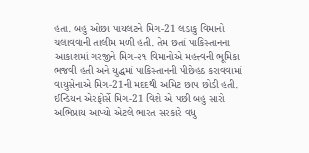હતા. બહુ ઓછા પાયલટને મિગ-21 લડાકુ વિમાનો ચલાવવાની તાલીમ મળી હતી. તેમ છતાં પાકિસ્તાનના આકાશમાં ગરજીને મિગ-૨૧ વિમાનોએ મહત્ત્વની ભૂમિકા ભજવી હતી અને યુદ્ધમાં પાકિસ્તાનની પીછેહઠ કરાવવામાં વાયુસેનાએ મિગ-21ની મદદથી અમિટ છાપ છોડી હતી. ઈન્ડિયન એરફોર્સે મિગ-21 વિશે એ પછી બહુ સારો અભિપ્રાય આપ્યો એટલે ભારત સરકારે વધુ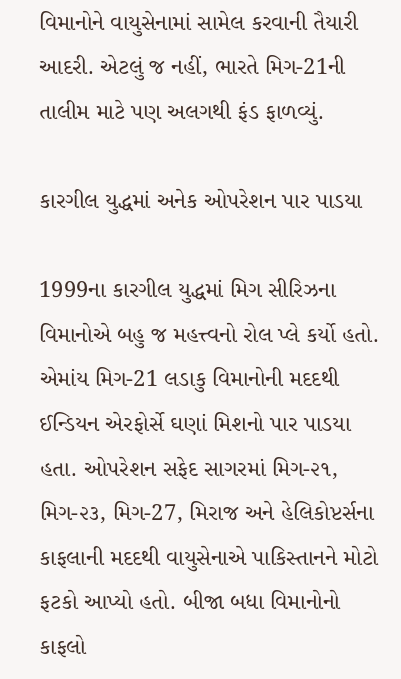વિમાનોને વાયુસેનામાં સામેલ કરવાની તૈયારી આદરી. એટલું જ નહીં, ભારતે મિગ-21ની તાલીમ માટે પણ અલગથી ફંડ ફાળવ્યું.

કારગીલ યુદ્ધમાં અનેક ઓપરેશન પાર પાડયા

1999ના કારગીલ યુદ્ધમાં મિગ સીરિઝના વિમાનોએ બહુ જ મહત્ત્વનો રોલ પ્લે કર્યો હતો. એમાંય મિગ-21 લડાકુ વિમાનોની મદદથી ઈન્ડિયન એરફોર્સે ઘણાં મિશનો પાર પાડયા હતા. ઓપરેશન સફેદ સાગરમાં મિગ-૨૧, મિગ-૨૩, મિગ-27, મિરાજ અને હેલિકોપ્ટર્સના કાફલાની મદદથી વાયુસેનાએ પાકિસ્તાનને મોટો ફટકો આપ્યો હતો. બીજા બધા વિમાનોનો કાફલો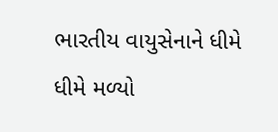ભારતીય વાયુસેનાને ધીમે ધીમે મળ્યો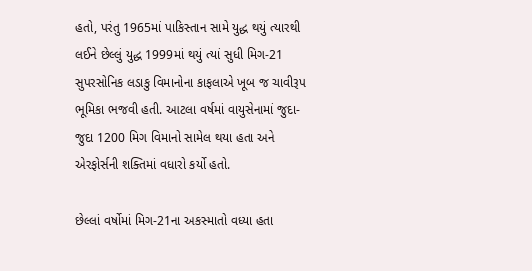હતો, પરંતુ 1965માં પાકિસ્તાન સામે યુદ્ધ થયું ત્યારથી લઈને છેલ્લું યુદ્ધ 1999માં થયું ત્યાં સુધી મિગ-21 સુપરસોનિક લડાકુ વિમાનોના કાફલાએ ખૂબ જ ચાવીરૂપ ભૂમિકા ભજવી હતી. આટલા વર્ષમાં વાયુસેનામાં જુદા-જુદા 1200 મિગ વિમાનો સામેલ થયા હતા અને એરફોર્સની શક્તિમાં વધારો કર્યો હતો.

છેલ્લાં વર્ષોમાં મિગ-21ના અકસ્માતો વધ્યા હતા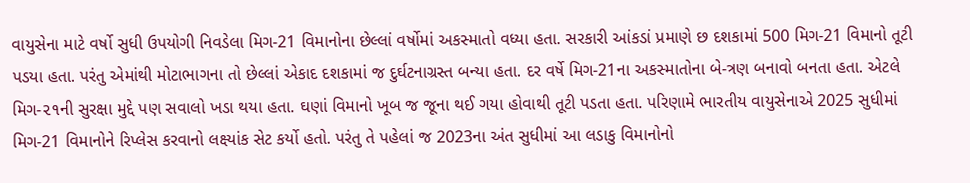વાયુસેના માટે વર્ષો સુધી ઉપયોગી નિવડેલા મિગ-21 વિમાનોના છેલ્લાં વર્ષોમાં અકસ્માતો વધ્યા હતા. સરકારી આંકડાં પ્રમાણે છ દશકામાં 500 મિગ-21 વિમાનો તૂટી પડયા હતા. પરંતુ એમાંથી મોટાભાગના તો છેલ્લાં એકાદ દશકામાં જ દુર્ઘટનાગ્રસ્ત બન્યા હતા. દર વર્ષે મિગ-21ના અકસ્માતોના બે-ત્રણ બનાવો બનતા હતા. એટલે મિગ-૨૧ની સુરક્ષા મુદ્દે પણ સવાલો ખડા થયા હતા. ઘણાં વિમાનો ખૂબ જ જૂના થઈ ગયા હોવાથી તૂટી પડતા હતા. પરિણામે ભારતીય વાયુસેનાએ 2025 સુધીમાં મિગ-21 વિમાનોને રિપ્લેસ કરવાનો લક્ષ્યાંક સેટ કર્યો હતો. પરંતુ તે પહેલાં જ 2023ના અંત સુધીમાં આ લડાકુ વિમાનોનો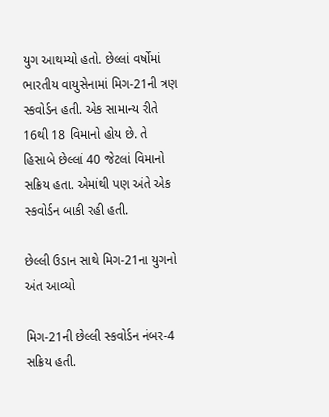યુગ આથમ્યો હતો. છેલ્લાં વર્ષોમાં ભારતીય વાયુસેનામાં મિગ-21ની ત્રણ સ્કવોર્ડન હતી. એક સામાન્ય રીતે 16થી 18 વિમાનો હોય છે. તે હિસાબે છેલ્લાં 40 જેટલાં વિમાનો સક્રિય હતા. એમાંથી પણ અંતે એક સ્કવોર્ડન બાકી રહી હતી.

છેલ્લી ઉડાન સાથે મિગ-21ના યુગનો અંત આવ્યો

મિગ-21ની છેલ્લી સ્કવોર્ડન નંબર-4 સક્રિય હતી.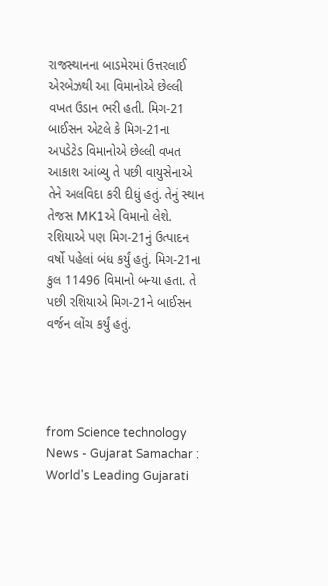રાજસ્થાનના બાડમેરમાં ઉત્તરલાઈ એરબેઝથી આ વિમાનોએ છેલ્લી વખત ઉડાન ભરી હતી. મિગ-21 બાઈસન એટલે કે મિગ-21ના અપડેટેડ વિમાનોએ છેલ્લી વખત આકાશ આંબ્યુ તે પછી વાયુસેનાએ તેને અલવિદા કરી દીધું હતું. તેનું સ્થાન તેજસ MK1એ વિમાનો લેશે. રશિયાએ પણ મિગ-21નું ઉત્પાદન વર્ષો પહેલાં બંધ કર્યું હતું. મિગ-21ના કુલ 11496 વિમાનો બન્યા હતા. તે પછી રશિયાએ મિગ-21ને બાઈસન વર્જન લોંચ કર્યું હતું.




from Science technology News - Gujarat Samachar : World's Leading Gujarati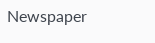Newspaper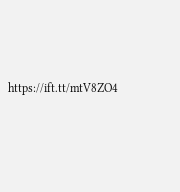https://ift.tt/mtV8ZO4